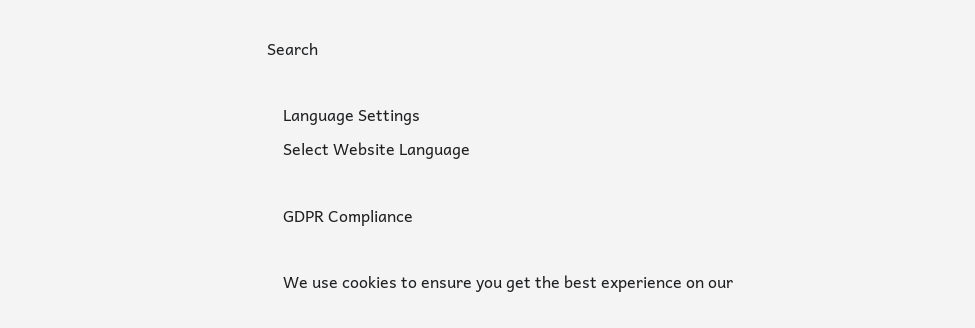Search

    Language Settings
    Select Website Language

    GDPR Compliance

    We use cookies to ensure you get the best experience on our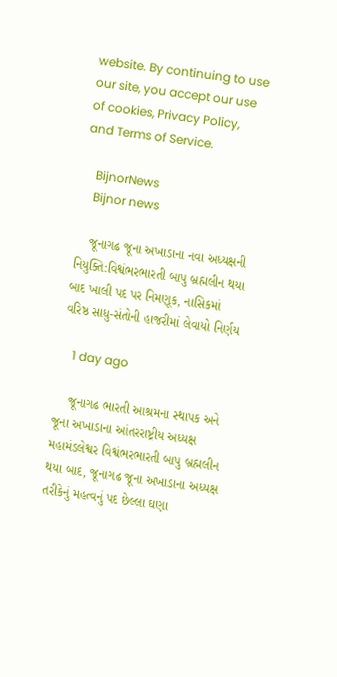website. By continuing to use our site, you accept our use of cookies, Privacy Policy, and Terms of Service.

    BijnorNews
    Bijnor news

    જૂનાગઢ જૂના અખાડાના નવા અધ્યક્ષની નિયુક્તિ:વિશ્વંભરભારતી બાપુ બ્રહ્મલીન થયા બાદ ખાલી પદ પર નિમણૂક, નાસિકમાં વરિષ્ઠ સાધુ-સંતોની હાજરીમાં લેવાયો નિર્ણય

    1 day ago

    જૂનાગઢ ભારતી આશ્રમના સ્થાપક અને જૂના અખાડાના આંતરરાષ્ટ્રીય અધ્યક્ષ મહામંડલેશ્વર વિશ્વંભરભારતી બાપુ બ્રહ્મલીન થયા બાદ, જૂનાગઢ જૂના અખાડાના અધ્યક્ષ તરીકેનું મહત્વનું પદ છેલ્લા ઘણા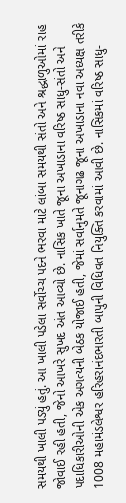સમયથી ખાલી પડ્યું હતું. આ ખાલી પડેલા સર્વોચ્ચ પદને ભરવા માટે લાંબા સમયથી સંતો અને શ્રદ્ધાળુઓમાં રાહ જોવાઈ રહી હતી, જેનો આખરે સુખદ અંત આવ્યો છે. નાસિક ખાતે જૂના અખાડાના વરિષ્ઠ સાધુ-સંતો અને પદાધિકારીઓની એક અગત્યની બેઠક યોજાઈ હતી, જેમાં સર્વાનુમતે જૂનાગઢ જૂના અખાડાના નવા અધ્યક્ષ તરીકે 1008 મહામંડલેશ્વર હરિહરાનંદભારતી બાપુની વિધિવત નિયુક્તિ કરવામાં આવી છે. નાસિકમાં વરિષ્ઠ સાધુ-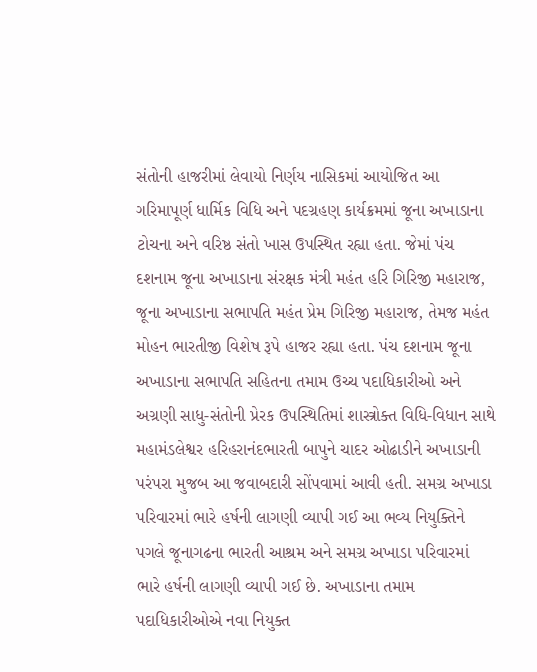સંતોની હાજરીમાં લેવાયો નિર્ણય નાસિકમાં આયોજિત આ ગરિમાપૂર્ણ ધાર્મિક વિધિ અને પદગ્રહણ કાર્યક્રમમાં જૂના અખાડાના ટોચના અને વરિષ્ઠ સંતો ખાસ ઉપસ્થિત રહ્યા હતા. જેમાં પંચ દશનામ જૂના અખાડાના સંરક્ષક મંત્રી મહંત હરિ ગિરિજી મહારાજ, જૂના અખાડાના સભાપતિ મહંત પ્રેમ ગિરિજી મહારાજ, તેમજ મહંત મોહન ભારતીજી વિશેષ રૂપે હાજર રહ્યા હતા. પંચ દશનામ જૂના અખાડાના સભાપતિ સહિતના તમામ ઉચ્ચ પદાધિકારીઓ અને અગ્રણી સાધુ-સંતોની પ્રેરક ઉપસ્થિતિમાં શાસ્ત્રોક્ત વિધિ-વિધાન સાથે મહામંડલેશ્વર હરિહરાનંદભારતી બાપુને ચાદર ઓઢાડીને અખાડાની પરંપરા મુજબ આ જવાબદારી સોંપવામાં આવી હતી. સમગ્ર અખાડા પરિવારમાં ભારે હર્ષની લાગણી વ્યાપી ગઈ આ ભવ્ય નિયુક્તિને પગલે જૂનાગઢના ભારતી આશ્રમ અને સમગ્ર અખાડા પરિવારમાં ભારે હર્ષની લાગણી વ્યાપી ગઈ છે. અખાડાના તમામ પદાધિકારીઓએ નવા નિયુક્ત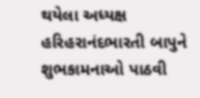થયેલા અધ્યક્ષ હરિહરાનંદભારતી બાપુને શુભકામનાઓ પાઠવી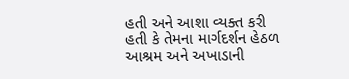હતી અને આશા વ્યક્ત કરી હતી કે તેમના માર્ગદર્શન હેઠળ આશ્રમ અને અખાડાની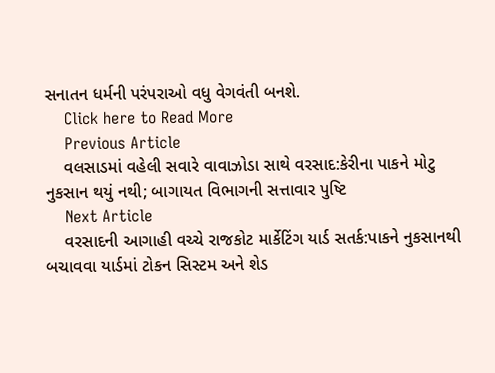સનાતન ધર્મની પરંપરાઓ વધુ વેગવંતી બનશે.
    Click here to Read More
    Previous Article
    વલસાડમાં વહેલી સવારે વાવાઝોડા સાથે વરસાદ:કેરીના પાકને મોટુ નુકસાન થયું નથી; બાગાયત વિભાગની સત્તાવાર પુષ્ટિ
    Next Article
    વરસાદની આગાહી વચ્ચે રાજકોટ માર્કેટિંગ યાર્ડ સતર્ક:પાકને નુકસાનથી બચાવવા યાર્ડમાં ટોકન સિસ્ટમ અને શેડ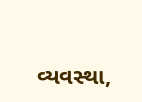વ્યવસ્થા,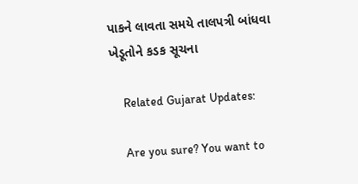પાકને લાવતા સમયે તાલપત્રી બાંધવા ખેડૂતોને કડક સૂચના

    Related Gujarat Updates:

    Are you sure? You want to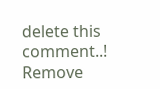delete this comment..! Remove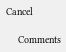Cancel

    Comments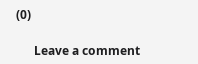(0)

      Leave a comment